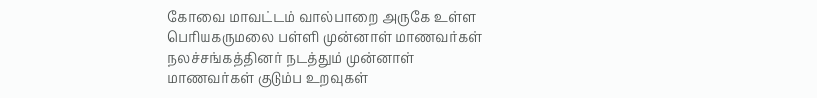கோவை மாவட்டம் வால்பாறை அருகே உள்ள பெரியகருமலை பள்ளி முன்னாள் மாணவர்கள் நலச்சங்கத்தினர் நடத்தும் முன்னாள் மாணவர்கள் குடும்ப உறவுகள்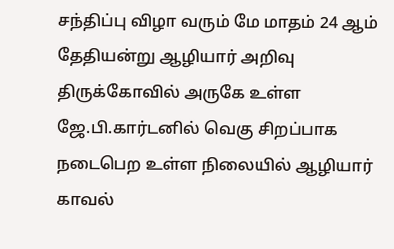சந்திப்பு விழா வரும் மே மாதம் 24 ஆம் தேதியன்று ஆழியார் அறிவு திருக்கோவில் அருகே உள்ள ஜே.பி.கார்டனில் வெகு சிறப்பாக நடைபெற உள்ள நிலையில் ஆழியார் காவல்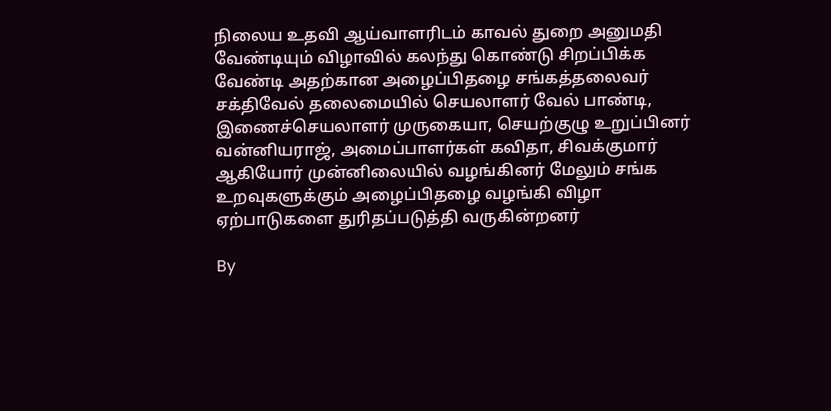நிலைய உதவி ஆய்வாளரிடம் காவல் துறை அனுமதி வேண்டியும் விழாவில் கலந்து கொண்டு சிறப்பிக்க வேண்டி அதற்கான அழைப்பிதழை சங்கத்தலைவர் சக்திவேல் தலைமையில் செயலாளர் வேல் பாண்டி, இணைச்செயலாளர் முருகையா, செயற்குழு உறுப்பினர் வன்னியராஜ், அமைப்பாளர்கள் கவிதா, சிவக்குமார் ஆகியோர் முன்னிலையில் வழங்கினர் மேலும் சங்க உறவுகளுக்கும் அழைப்பிதழை வழங்கி விழா ஏற்பாடுகளை துரிதப்படுத்தி வருகின்றனர்

By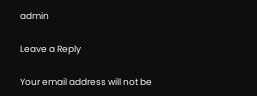admin

Leave a Reply

Your email address will not be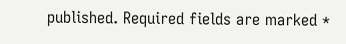published. Required fields are marked *